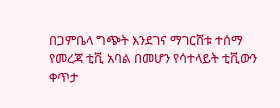በጋምቤላ ግጭት እንደገና ማገርሸቱ ተሰማ
የመረጃ ቲቪ አባል በመሆን የሳተላይት ቲቪውን ቀጥታ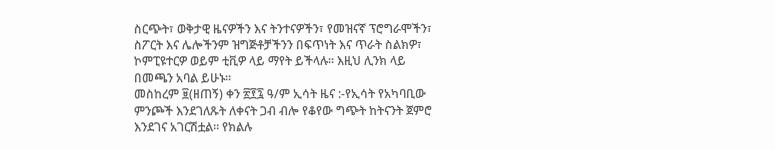ስርጭት፣ ወቅታዊ ዜናዎችን እና ትንተናዎችን፣ የመዝናኛ ፕሮግራሞችን፣ ስፖርት እና ሌሎችንም ዝግጅቶቻችንን በፍጥነት እና ጥራት ስልክዎ፣ ኮምፒዩተርዎ ወይም ቲቪዎ ላይ ማየት ይችላሉ። እዚህ ሊንክ ላይ በመጫን አባል ይሁኑ።
መስከረም ፱(ዘጠኝ) ቀን ፳፻፯ ዓ/ም ኢሳት ዜና :-የኢሳት የአካባቢው ምንጮች እንደገለጹት ለቀናት ጋብ ብሎ የቆየው ግጭት ከትናንት ጀምሮ እንደገና አገርሽቷል። የክልሉ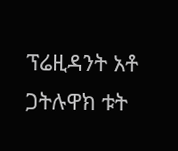ፕሬዚዳንት አቶ
ጋትሉዋክ ቱት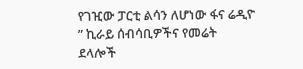የገዢው ፓርቲ ልሳን ለሆነው ፋና ሬዲዮ ” ኪራይ ሰብሳቢዎችና የመሬት ደላሎች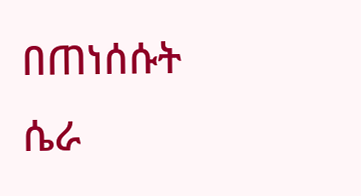በጠነሰሱት ሴራ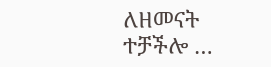ለዘመናት ተቻችሎ …